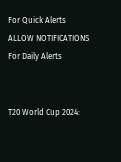For Quick Alerts
ALLOW NOTIFICATIONS
For Daily Alerts


T20 World Cup 2024: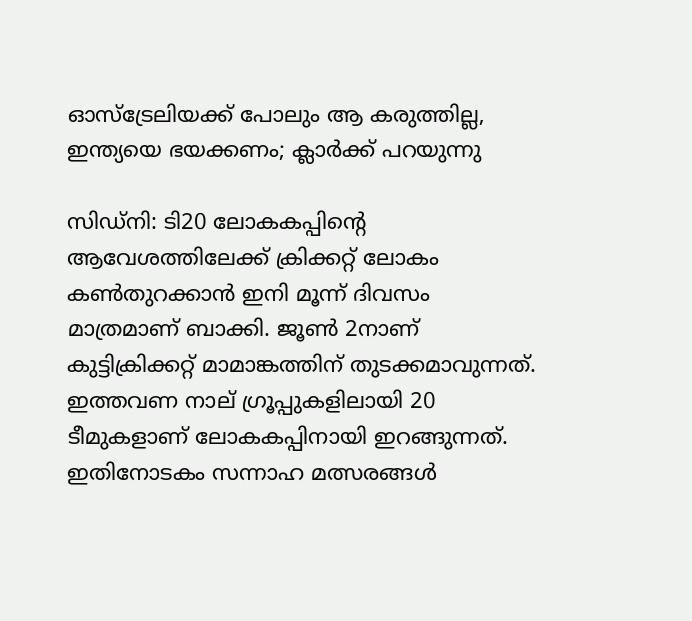ഓസ്‌ട്രേലിയക്ക് പോലും ആ കരുത്തില്ല, ഇന്ത്യയെ ഭയക്കണം; ക്ലാര്‍ക്ക് പറയുന്നു

സിഡ്‌നി: ടി20 ലോകകപ്പിന്റെ ആവേശത്തിലേക്ക് ക്രിക്കറ്റ് ലോകം കണ്‍തുറക്കാന്‍ ഇനി മൂന്ന് ദിവസം മാത്രമാണ് ബാക്കി. ജൂണ്‍ 2നാണ് കുട്ടിക്രിക്കറ്റ് മാമാങ്കത്തിന് തുടക്കമാവുന്നത്. ഇത്തവണ നാല് ഗ്രൂപ്പുകളിലായി 20 ടീമുകളാണ് ലോകകപ്പിനായി ഇറങ്ങുന്നത്. ഇതിനോടകം സന്നാഹ മത്സരങ്ങള്‍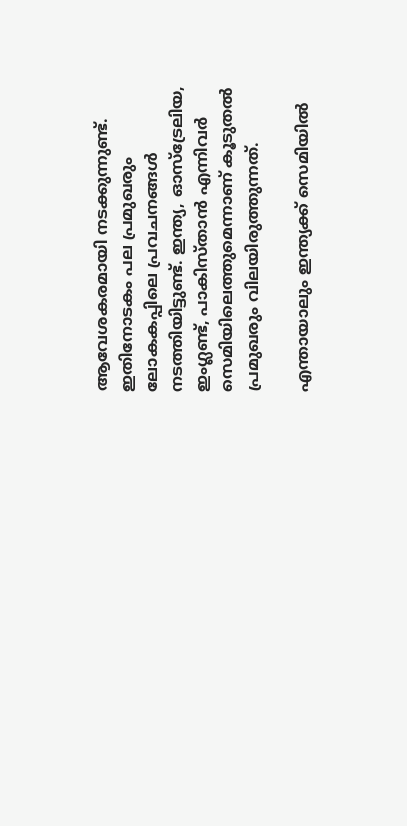ആവേശകരമായി നടക്കുന്നുണ്ട്. ഇതിനോടകം പല പ്രമുഖരും ലോകകപ്പിലെ പ്രവചനങ്ങള്‍ നടത്തിയിട്ടുണ്ട്. ഇന്ത്യ, ഓസ്‌ട്രേലിയ, ഇംഗ്ലണ്ട്, പാകിസ്താന്‍ എന്നിവര്‍ സെമിയിലെത്തുമെന്നാണ് കൂടുതല്‍ പ്രമുഖരും വിലയിരുത്തുന്നത്.

എന്തായാലും ഇന്ത്യക്ക് സെമിയില്‍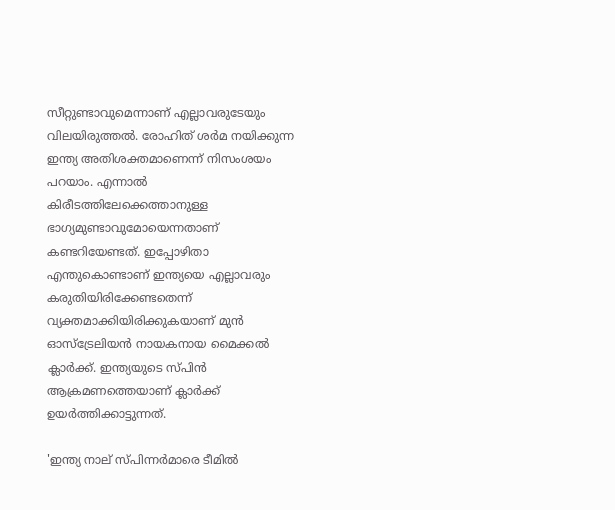സീറ്റുണ്ടാവുമെന്നാണ് എല്ലാവരുടേയും വിലയിരുത്തല്‍. രോഹിത് ശര്‍മ നയിക്കുന്ന ഇന്ത്യ അതിശക്തമാണെന്ന് നിസംശയം പറയാം. എന്നാല്‍ കിരീടത്തിലേക്കെത്താനുള്ള ഭാഗ്യമുണ്ടാവുമോയെന്നതാണ് കണ്ടറിയേണ്ടത്. ഇപ്പോഴിതാ എന്തുകൊണ്ടാണ് ഇന്ത്യയെ എല്ലാവരും കരുതിയിരിക്കേണ്ടതെന്ന് വ്യക്തമാക്കിയിരിക്കുകയാണ് മുന്‍ ഓസ്‌ട്രേലിയന്‍ നായകനായ മൈക്കല്‍ ക്ലാര്‍ക്ക്. ഇന്ത്യയുടെ സ്പിന്‍ ആക്രമണത്തെയാണ് ക്ലാര്‍ക്ക് ഉയര്‍ത്തിക്കാട്ടുന്നത്.

'ഇന്ത്യ നാല് സ്പിന്നര്‍മാരെ ടീമില്‍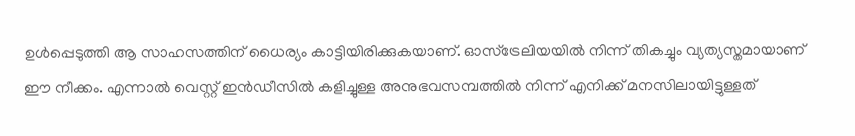ഉള്‍പ്പെടുത്തി ആ സാഹസത്തിന് ധൈര്യം കാട്ടിയിരിക്കുകയാണ്. ഓസ്‌ട്രേലിയയില്‍ നിന്ന് തികച്ചും വ്യത്യസ്തമായാണ് ഈ നീക്കം. എന്നാല്‍ വെസ്റ്റ് ഇന്‍ഡീസില്‍ കളിച്ചുള്ള അനുഭവസമ്പത്തില്‍ നിന്ന് എനിക്ക് മനസിലായിട്ടുള്ളത്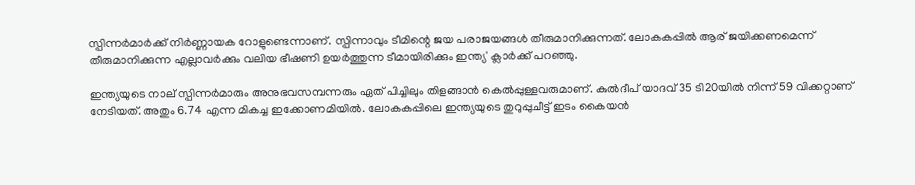സ്പിന്നര്‍മാര്‍ക്ക് നിര്‍ണ്ണായക റോളുണ്ടെന്നാണ്. സ്പിന്നാവും ടീമിന്റെ ജയ പരാജയങ്ങള്‍ തീരുമാനിക്കുന്നത്. ലോകകപ്പില്‍ ആര് ജയിക്കണമെന്ന് തീരുമാനിക്കുന്ന എല്ലാവര്‍ക്കും വലിയ ഭീഷണി ഉയര്‍ത്തുന്ന ടീമായിരിക്കും ഇന്ത്യ' ക്ലാര്‍ക്ക് പറഞ്ഞു.

ഇന്ത്യയുടെ നാല് സ്പിന്നര്‍മാരും അനുഭവസമ്പന്നരും ഏത് പിച്ചിലും തിളങ്ങാന്‍ കെല്‍പ്പുള്ളവരുമാണ്. കുല്‍ദീപ് യാദവ് 35 ടി20യില്‍ നിന്ന് 59 വിക്കറ്റാണ് നേടിയത്. അതും 6.74 എന്ന മികച്ച ഇക്കോണമിയില്‍. ലോകകപ്പിലെ ഇന്ത്യയുടെ തുറുപ്പുചീട്ട് ഇടം കൈയന്‍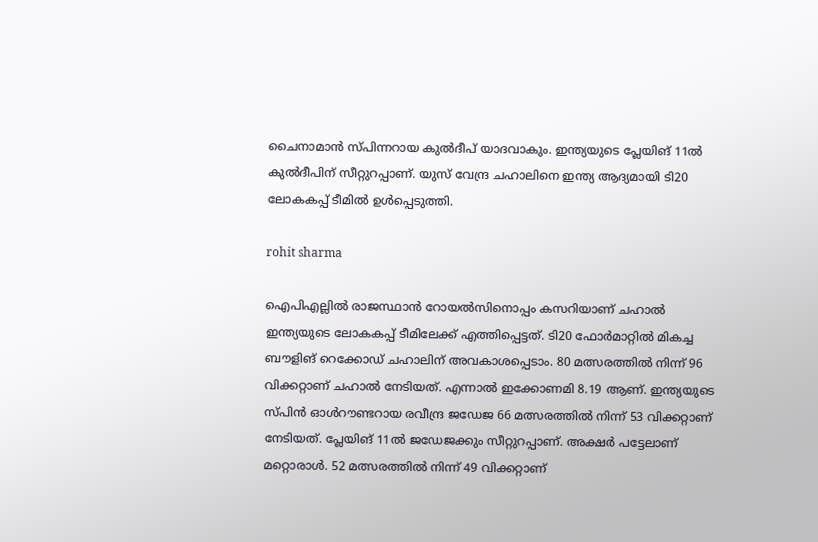ചൈനാമാന്‍ സ്പിന്നറായ കുല്‍ദീപ് യാദവാകും. ഇന്ത്യയുടെ പ്ലേയിങ് 11ല്‍ കുല്‍ദീപിന് സീറ്റുറപ്പാണ്. യുസ് വേന്ദ്ര ചഹാലിനെ ഇന്ത്യ ആദ്യമായി ടി20 ലോകകപ്പ് ടീമില്‍ ഉള്‍പ്പെടുത്തി.

rohit sharma

ഐപിഎല്ലില്‍ രാജസ്ഥാന്‍ റോയല്‍സിനൊപ്പം കസറിയാണ് ചഹാല്‍ ഇന്ത്യയുടെ ലോകകപ്പ് ടീമിലേക്ക് എത്തിപ്പെട്ടത്. ടി20 ഫോര്‍മാറ്റില്‍ മികച്ച ബൗളിങ് റെക്കോഡ് ചഹാലിന് അവകാശപ്പെടാം. 80 മത്സരത്തില്‍ നിന്ന് 96 വിക്കറ്റാണ് ചഹാല്‍ നേടിയത്. എന്നാല്‍ ഇക്കോണമി 8.19 ആണ്. ഇന്ത്യയുടെ സ്പിന്‍ ഓള്‍റൗണ്ടറായ രവീന്ദ്ര ജഡേജ 66 മത്സരത്തില്‍ നിന്ന് 53 വിക്കറ്റാണ് നേടിയത്. പ്ലേയിങ് 11ല്‍ ജഡേജക്കും സീറ്റുറപ്പാണ്. അക്ഷര്‍ പട്ടേലാണ് മറ്റൊരാള്‍. 52 മത്സരത്തില്‍ നിന്ന് 49 വിക്കറ്റാണ്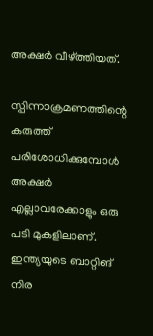അക്ഷര്‍ വീഴ്ത്തിയത്.

സ്പിന്നാക്രമണത്തിന്റെ കരുത്ത് പരിശോധിക്കുമ്പോള്‍ അക്ഷര്‍ എല്ലാവരേക്കാളും ഒരു പടി മുകളിലാണ്. ഇന്ത്യയുടെ ബാറ്റിങ് നിര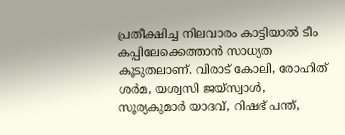പ്രതീക്ഷിച്ച നിലവാരം കാട്ടിയാല്‍ ടീം കപ്പിലേക്കെത്താന്‍ സാധ്യത കൂടുതലാണ്. വിരാട് കോലി, രോഹിത് ശര്‍മ, യശ്വസി ജയ്‌സ്വാള്‍, സൂര്യകുമാര്‍ യാദവ്, റിഷഭ് പന്ത്,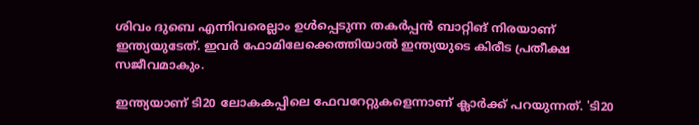ശിവം ദുബെ എന്നിവരെല്ലാം ഉള്‍പ്പെടുന്ന തകര്‍പ്പന്‍ ബാറ്റിങ് നിരയാണ് ഇന്ത്യയുടേത്. ഇവര്‍ ഫോമിലേക്കെത്തിയാല്‍ ഇന്ത്യയുടെ കിരീട പ്രതീക്ഷ സജീവമാകും.

ഇന്ത്യയാണ് ടി20 ലോകകപ്പിലെ ഫേവറേറ്റുകളെന്നാണ് ക്ലാര്‍ക്ക് പറയുന്നത്. 'ടി20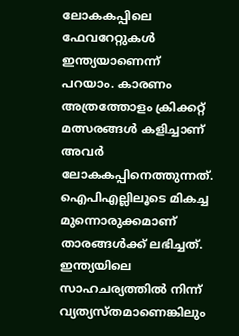ലോകകപ്പിലെ ഫേവറേറ്റുകള്‍ ഇന്ത്യയാണെന്ന് പറയാം. കാരണം അത്രത്തോളം ക്രിക്കറ്റ് മത്സരങ്ങള്‍ കളിച്ചാണ് അവര്‍ ലോകകപ്പിനെത്തുന്നത്. ഐപിഎല്ലിലൂടെ മികച്ച മുന്നൊരുക്കമാണ് താരങ്ങള്‍ക്ക് ലഭിച്ചത്. ഇന്ത്യയിലെ സാഹചര്യത്തില്‍ നിന്ന് വ്യത്യസ്തമാണെങ്കിലും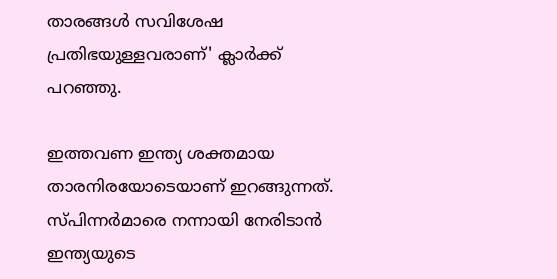താരങ്ങള്‍ സവിശേഷ പ്രതിഭയുള്ളവരാണ്' ക്ലാര്‍ക്ക് പറഞ്ഞു.

ഇത്തവണ ഇന്ത്യ ശക്തമായ താരനിരയോടെയാണ് ഇറങ്ങുന്നത്. സ്പിന്നര്‍മാരെ നന്നായി നേരിടാന്‍ ഇന്ത്യയുടെ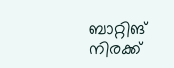ബാറ്റിങ് നിരക്ക്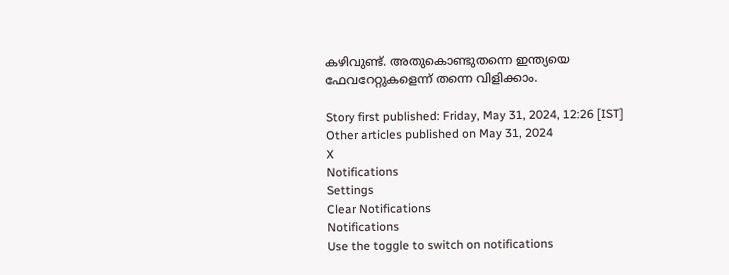കഴിവുണ്ട്. അതുകൊണ്ടുതന്നെ ഇന്ത്യയെ ഫേവറേറ്റുകളെന്ന് തന്നെ വിളിക്കാം.

Story first published: Friday, May 31, 2024, 12:26 [IST]
Other articles published on May 31, 2024
X
Notifications
Settings
Clear Notifications
Notifications
Use the toggle to switch on notifications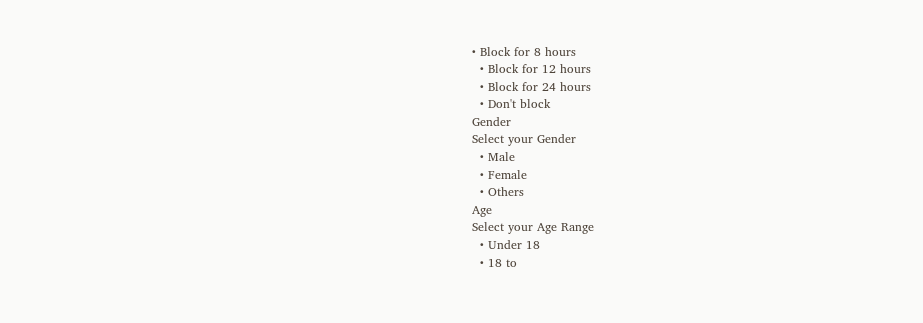• Block for 8 hours
  • Block for 12 hours
  • Block for 24 hours
  • Don't block
Gender
Select your Gender
  • Male
  • Female
  • Others
Age
Select your Age Range
  • Under 18
  • 18 to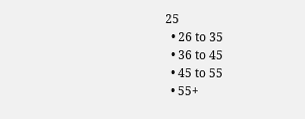25
  • 26 to 35
  • 36 to 45
  • 45 to 55
  • 55+